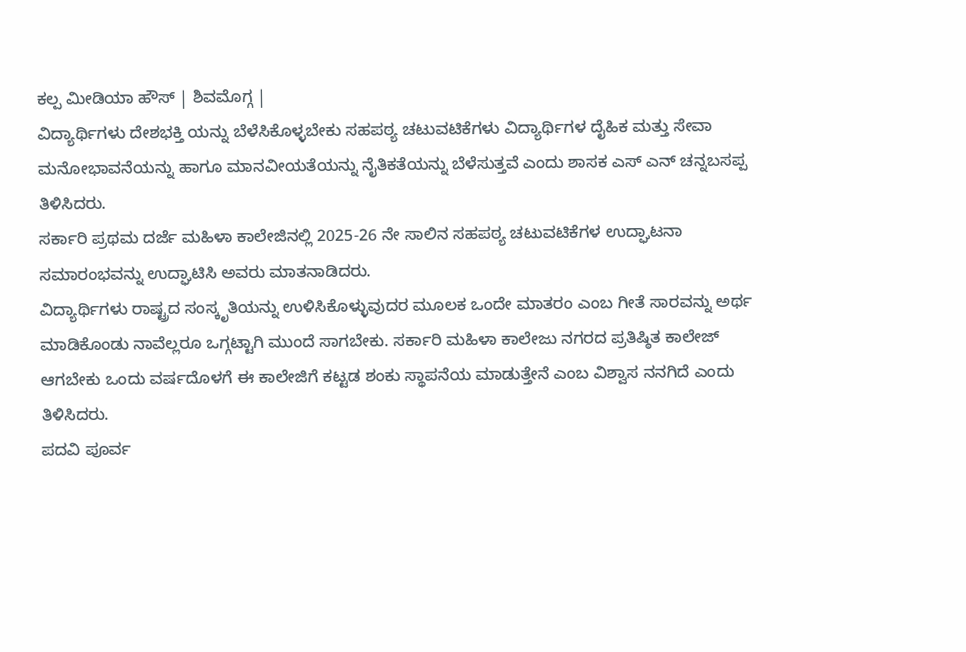ಕಲ್ಪ ಮೀಡಿಯಾ ಹೌಸ್ | ಶಿವಮೊಗ್ಗ |
ವಿದ್ಯಾರ್ಥಿಗಳು ದೇಶಭಕ್ತಿ ಯನ್ನು ಬೆಳೆಸಿಕೊಳ್ಳಬೇಕು ಸಹಪಠ್ಯ ಚಟುವಟಿಕೆಗಳು ವಿದ್ಯಾರ್ಥಿಗಳ ದೈಹಿಕ ಮತ್ತು ಸೇವಾ ಮನೋಭಾವನೆಯನ್ನು ಹಾಗೂ ಮಾನವೀಯತೆಯನ್ನು ನೈತಿಕತೆಯನ್ನು ಬೆಳೆಸುತ್ತವೆ ಎಂದು ಶಾಸಕ ಎಸ್ ಎನ್ ಚನ್ನಬಸಪ್ಪ ತಿಳಿಸಿದರು.
ಸರ್ಕಾರಿ ಪ್ರಥಮ ದರ್ಜೆ ಮಹಿಳಾ ಕಾಲೇಜಿನಲ್ಲಿ 2025-26 ನೇ ಸಾಲಿನ ಸಹಪಠ್ಯ ಚಟುವಟಿಕೆಗಳ ಉದ್ಘಾಟನಾ ಸಮಾರಂಭವನ್ನು ಉದ್ಘಾಟಿಸಿ ಅವರು ಮಾತನಾಡಿದರು.
ವಿದ್ಯಾರ್ಥಿಗಳು ರಾಷ್ಟ್ರದ ಸಂಸ್ಕೃತಿಯನ್ನು ಉಳಿಸಿಕೊಳ್ಳುವುದರ ಮೂಲಕ ಒಂದೇ ಮಾತರಂ ಎಂಬ ಗೀತೆ ಸಾರವನ್ನು ಅರ್ಥ ಮಾಡಿಕೊಂಡು ನಾವೆಲ್ಲರೂ ಒಗ್ಗಟ್ಟಾಗಿ ಮುಂದೆ ಸಾಗಬೇಕು. ಸರ್ಕಾರಿ ಮಹಿಳಾ ಕಾಲೇಜು ನಗರದ ಪ್ರತಿಷ್ಠಿತ ಕಾಲೇಜ್ ಆಗಬೇಕು ಒಂದು ವರ್ಷದೊಳಗೆ ಈ ಕಾಲೇಜಿಗೆ ಕಟ್ಟಡ ಶಂಕು ಸ್ಥಾಪನೆಯ ಮಾಡುತ್ತೇನೆ ಎಂಬ ವಿಶ್ವಾಸ ನನಗಿದೆ ಎಂದು ತಿಳಿಸಿದರು.
ಪದವಿ ಪೂರ್ವ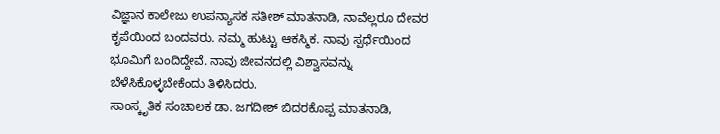ವಿಜ್ಞಾನ ಕಾಲೇಜು ಉಪನ್ಯಾಸಕ ಸತೀಶ್ ಮಾತನಾಡಿ, ನಾವೆಲ್ಲರೂ ದೇವರ ಕೃಪೆಯಿಂದ ಬಂದವರು. ನಮ್ಮ ಹುಟ್ಟು ಆಕಸ್ಮಿಕ. ನಾವು ಸ್ಪರ್ಧೆಯಿಂದ ಭೂಮಿಗೆ ಬಂದಿದ್ದೇವೆ. ನಾವು ಜೀವನದಲ್ಲಿ ವಿಶ್ವಾಸವನ್ನು ಬೆಳೆಸಿಕೊಳ್ಳಬೇಕೆಂದು ತಿಳಿಸಿದರು.
ಸಾಂಸ್ಕೃತಿಕ ಸಂಚಾಲಕ ಡಾ. ಜಗದೀಶ್ ಬಿದರಕೊಪ್ಪ ಮಾತನಾಡಿ,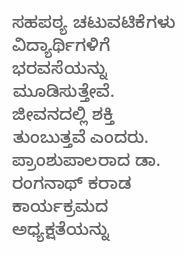ಸಹಪಠ್ಯ ಚಟುವಟಿಕೆಗಳು ವಿದ್ಯಾರ್ಥಿಗಳಿಗೆ ಭರವಸೆಯನ್ನು ಮೂಡಿಸುತ್ತೇವೆ. ಜೀವನದಲ್ಲಿ ಶಕ್ತಿ ತುಂಬುತ್ತವೆ ಎಂದರು.
ಪ್ರಾಂಶುಪಾಲರಾದ ಡಾ. ರಂಗನಾಥ್ ಕರಾಡ ಕಾರ್ಯಕ್ರಮದ ಅಧ್ಯಕ್ಷತೆಯನ್ನು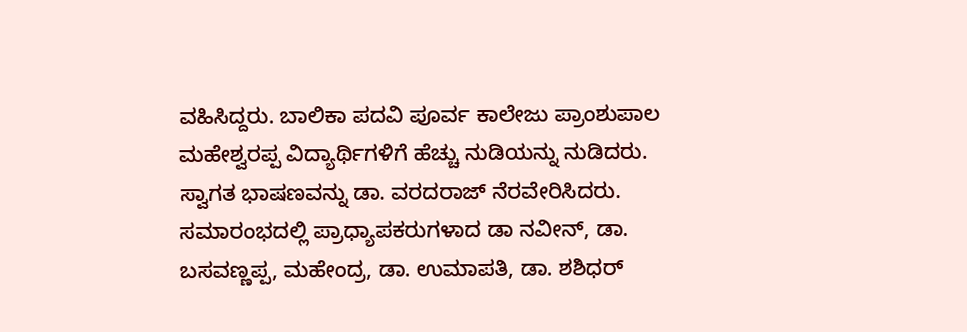ವಹಿಸಿದ್ದರು. ಬಾಲಿಕಾ ಪದವಿ ಪೂರ್ವ ಕಾಲೇಜು ಪ್ರಾಂಶುಪಾಲ ಮಹೇಶ್ವರಪ್ಪ ವಿದ್ಯಾರ್ಥಿಗಳಿಗೆ ಹೆಚ್ಚು ನುಡಿಯನ್ನು ನುಡಿದರು. ಸ್ವಾಗತ ಭಾಷಣವನ್ನು ಡಾ. ವರದರಾಜ್ ನೆರವೇರಿಸಿದರು. ಸಮಾರಂಭದಲ್ಲಿ ಪ್ರಾಧ್ಯಾಪಕರುಗಳಾದ ಡಾ ನವೀನ್, ಡಾ. ಬಸವಣ್ಣಪ್ಪ, ಮಹೇಂದ್ರ, ಡಾ. ಉಮಾಪತಿ, ಡಾ. ಶಶಿಧರ್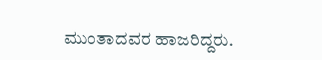ಮುಂತಾದವರ ಹಾಜರಿದ್ದರು.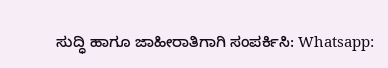ಸುದ್ಧಿ ಹಾಗೂ ಜಾಹೀರಾತಿಗಾಗಿ ಸಂಪರ್ಕಿಸಿ: Whatsapp: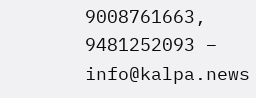9008761663, 9481252093 – info@kalpa.news